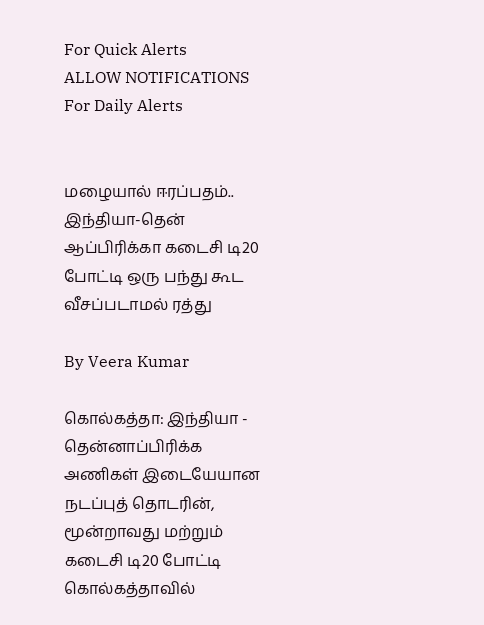For Quick Alerts
ALLOW NOTIFICATIONS
For Daily Alerts


மழையால் ஈரப்பதம்.. இந்தியா-தென் ஆப்பிரிக்கா கடைசி டி20 போட்டி ஒரு பந்து கூட வீசப்படாமல் ரத்து

By Veera Kumar

கொல்கத்தா: இந்தியா - தென்னாப்பிரிக்க அணிகள் இடையேயான நடப்புத் தொடரின், மூன்றாவது மற்றும் கடைசி டி20 போட்டி கொல்கத்தாவில்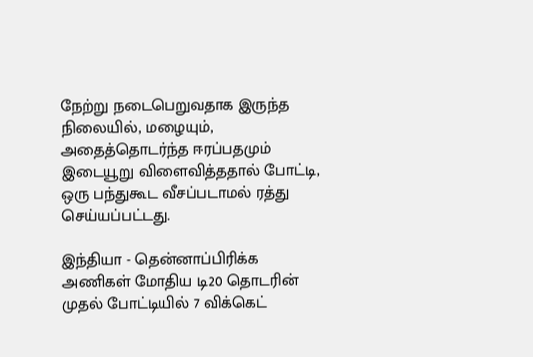நேற்று நடைபெறுவதாக இருந்த நிலையில், மழையும், அதைத்தொடர்ந்த ஈரப்பதமும் இடையூறு விளைவித்ததால் போட்டி, ஒரு பந்துகூட வீசப்படாமல் ரத்து செய்யப்பட்டது.

இந்தியா - தென்னாப்பிரிக்க அணிகள் மோதிய டி20 தொடரின் முதல் போட்டியில் 7 விக்கெட்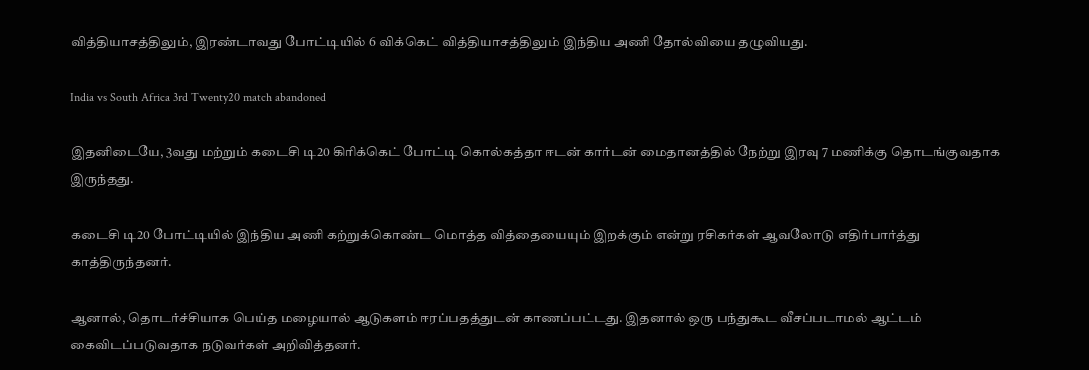வித்தியாசத்திலும், இரண்டாவது போட்டியில் 6 விக்கெட் வித்தியாசத்திலும் இந்திய அணி தோல்வியை தழுவியது.

India vs South Africa 3rd Twenty20 match abandoned

இதனிடையே, 3வது மற்றும் கடைசி டி20 கிரிக்கெட் போட்டி கொல்கத்தா ஈடன் கார்டன் மைதானத்தில் நேற்று இரவு 7 மணிக்கு தொடங்குவதாக இருந்தது.

கடைசி டி20 போட்டியில் இந்திய அணி கற்றுக்கொண்ட மொத்த வித்தையையும் இறக்கும் என்று ரசிகர்கள் ஆவலோடு எதிர்பார்த்து காத்திருந்தனர்.

ஆனால், தொடர்ச்சியாக பெய்த மழையால் ஆடுகளம் ஈரப்பதத்துடன் காணப்பட்டது. இதனால் ஒரு பந்துகூட வீசப்படாமல் ஆட்டம் கைவிடப்படுவதாக நடுவர்கள் அறிவித்தனர்.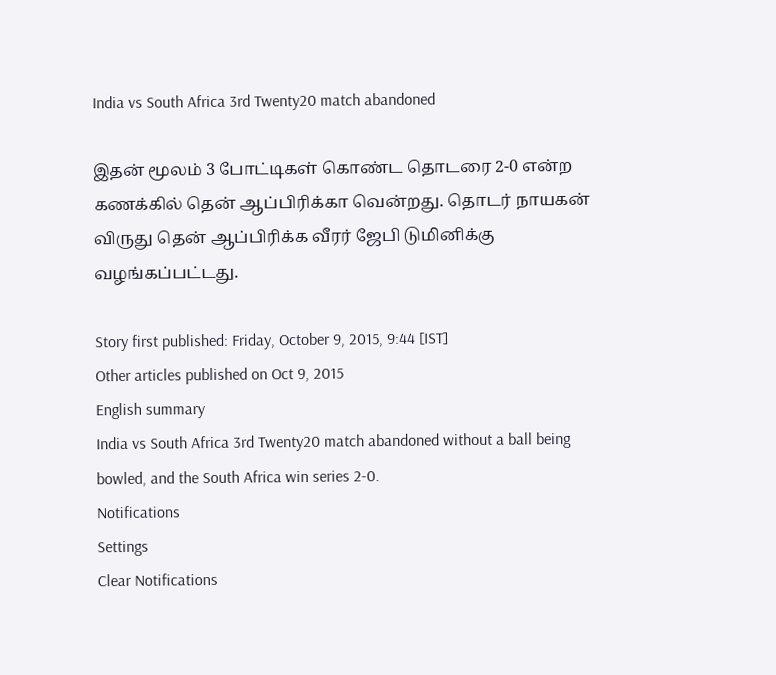India vs South Africa 3rd Twenty20 match abandoned

இதன் மூலம் 3 போட்டிகள் கொண்ட தொடரை 2-0 என்ற கணக்கில் தென் ஆப்பிரிக்கா வென்றது. தொடர் நாயகன் விருது தென் ஆப்பிரிக்க வீரர் ஜேபி டுமினிக்கு வழங்கப்பட்டது.

Story first published: Friday, October 9, 2015, 9:44 [IST]
Other articles published on Oct 9, 2015
English summary
India vs South Africa 3rd Twenty20 match abandoned without a ball being bowled, and the South Africa win series 2-0.
Notifications
Settings
Clear Notifications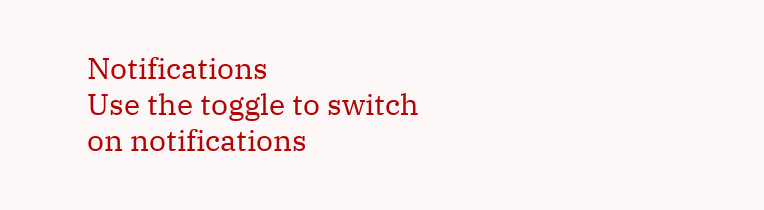Notifications
Use the toggle to switch on notifications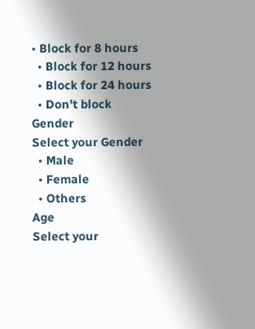• Block for 8 hours
  • Block for 12 hours
  • Block for 24 hours
  • Don't block
Gender
Select your Gender
  • Male
  • Female
  • Others
Age
Select your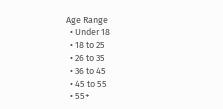Age Range
  • Under 18
  • 18 to 25
  • 26 to 35
  • 36 to 45
  • 45 to 55
  • 55+